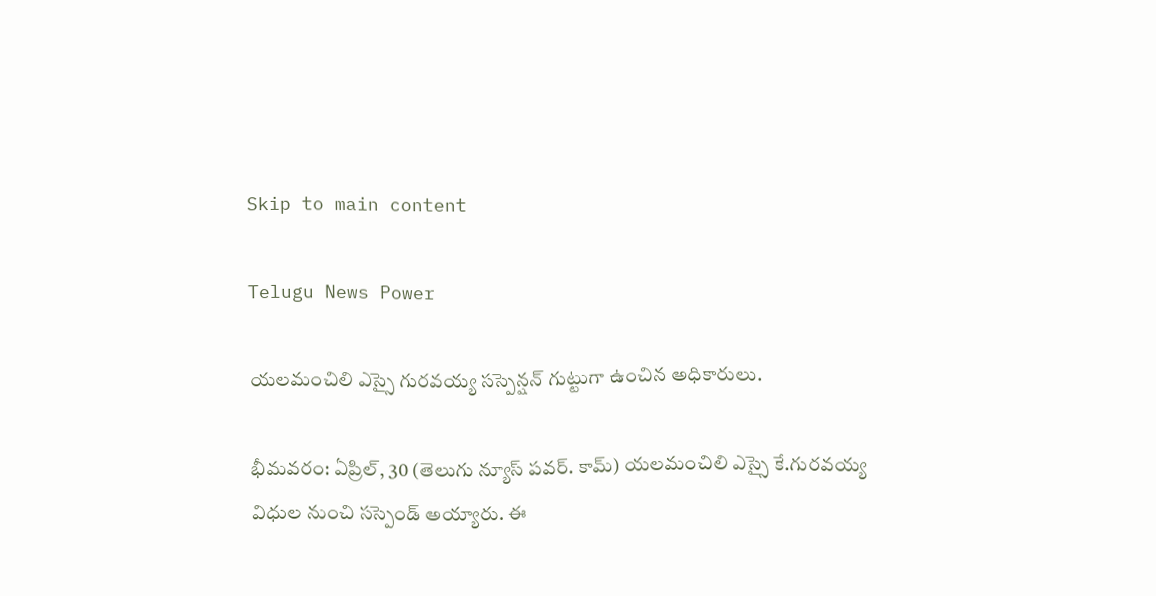Skip to main content

Telugu News Power

యలమంచిలి ఎస్సై గురవయ్య సస్పెన్షన్ గుట్టుగా ఉంచిన అధికారులు.

భీమవరం: ఏప్రిల్, 30 (తెలుగు న్యూస్ పవర్. కామ్) యలమంచిలి ఎస్సై కే.గురవయ్య విధుల నుంచి సస్పెండ్ అయ్యారు. ఈ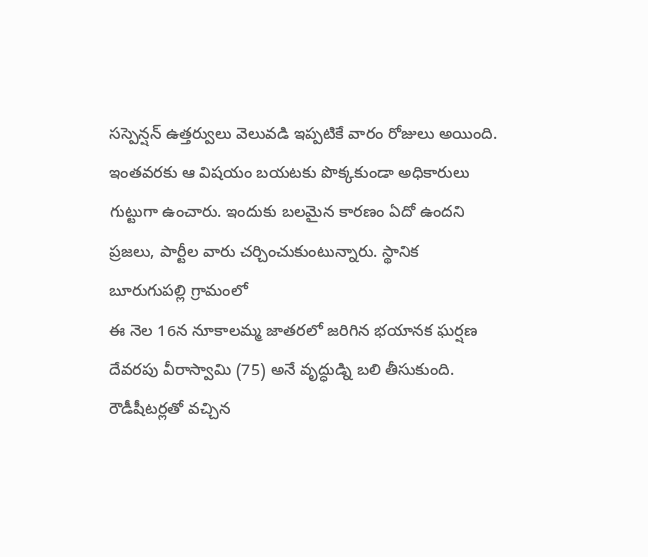సస్పెన్షన్ ఉత్తర్వులు వెలువడి ఇప్పటికే వారం రోజులు అయింది. ఇంతవరకు ఆ విషయం బయటకు పొక్కకుండా అధికారులు గుట్టుగా ఉంచారు. ఇందుకు బలమైన కారణం ఏదో ఉందని ప్రజలు, పార్టీల వారు చర్చించుకుంటున్నారు. స్థానిక బూరుగుపల్లి గ్రామంలో
ఈ నెల 16న నూకాలమ్మ జాతరలో జరిగిన భయానక ఘర్షణ దేవరపు వీరాస్వామి (75) అనే వృద్ధుడ్ని బలి తీసుకుంది. రౌడీషీటర్లతో వచ్చిన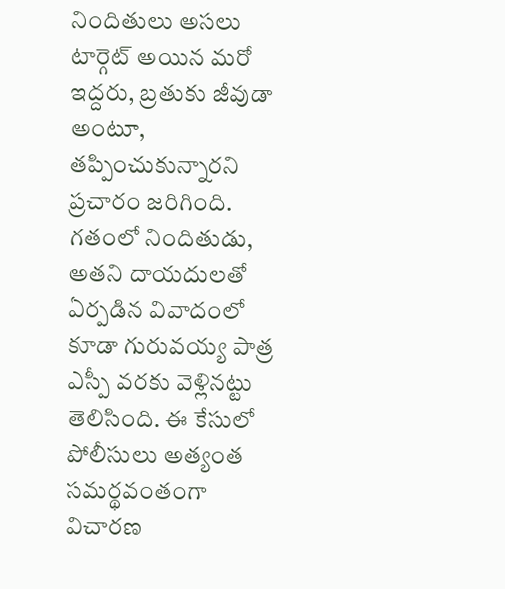నిందితులు అసలు టార్గెట్ అయిన మరో ఇద్దరు, బ్రతుకు జీవుడా అంటూ, తప్పించుకున్నారని ప్రచారం జరిగింది. గతంలో నిందితుడు, అతని దాయదులతో ఏర్పడిన వివాదంలో కూడా గురువయ్య పాత్ర ఎస్పీ వరకు వెళ్లినట్టు తెలిసింది. ఈ కేసులో పోలీసులు అత్యంత సమర్థవంతంగా విచారణ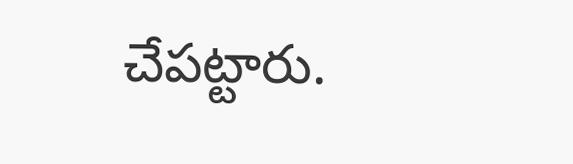చేపట్టారు.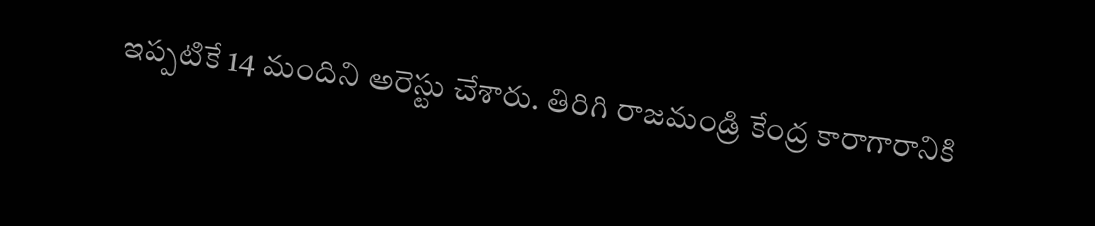ఇప్పటికే 14 మందిని అరెస్టు చేశారు. తిరిగి రాజమండ్రి కేంద్ర కారాగారానికి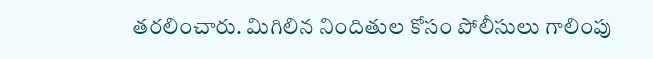తరలించారు. మిగిలిన నిందితుల కోసం పోలీసులు గాలింపు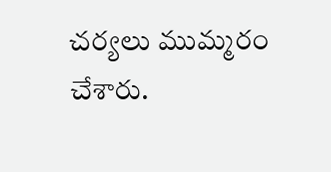చర్యలు ముమ్మరం చేశారు.